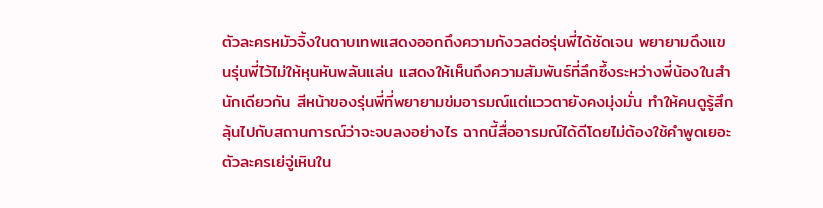ตัวละครหมัวจิ้งในดาบเทพแสดงออกถึงความกังวลต่อรุ่นพี่ได้ชัดเจน พยายามดึงแขนรุ่นพี่ไว้ไม่ให้หุนหันพลันแล่น แสดงให้เห็นถึงความสัมพันธ์ที่ลึกซึ้งระหว่างพี่น้องในสำนักเดียวกัน สีหน้าของรุ่นพี่ที่พยายามข่มอารมณ์แต่แววตายังคงมุ่งมั่น ทำให้คนดูรู้สึกลุ้นไปกับสถานการณ์ว่าจะจบลงอย่างไร ฉากนี้สื่ออารมณ์ได้ดีโดยไม่ต้องใช้คำพูดเยอะ
ตัวละครเย่จู่เหินใน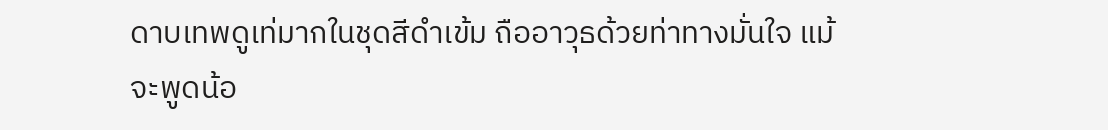ดาบเทพดูเท่มากในชุดสีดำเข้ม ถืออาวุธด้วยท่าทางมั่นใจ แม้จะพูดน้อ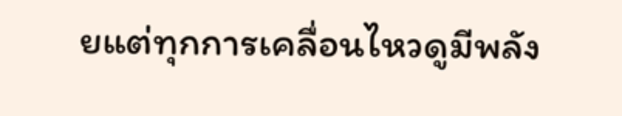ยแต่ทุกการเคลื่อนไหวดูมีพลัง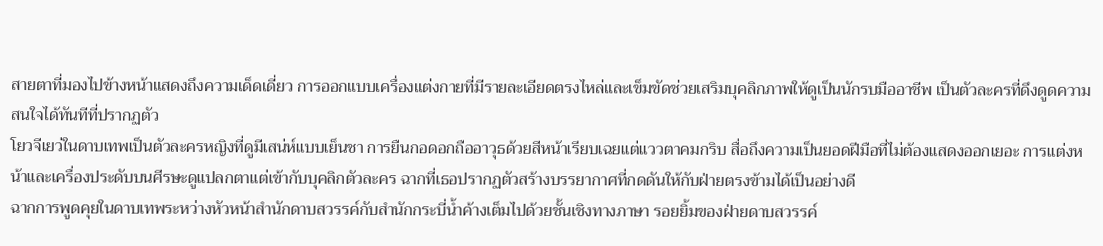สายตาที่มองไปข้างหน้าแสดงถึงความเด็ดเดี่ยว การออกแบบเครื่องแต่งกายที่มีรายละเอียดตรงไหล่และเข็มขัดช่วยเสริมบุคลิกภาพให้ดูเป็นนักรบมืออาชีพ เป็นตัวละครที่ดึงดูดความสนใจได้ทันทีที่ปรากฏตัว
โยวจีเยว่ในดาบเทพเป็นตัวละครหญิงที่ดูมีเสน่ห์แบบเย็นชา การยืนกอดอกถืออาวุธด้วยสีหน้าเรียบเฉยแต่แววตาคมกริบ สื่อถึงความเป็นยอดฝีมือที่ไม่ต้องแสดงออกเยอะ การแต่งหน้าและเครื่องประดับบนศีรษะดูแปลกตาแต่เข้ากับบุคลิกตัวละคร ฉากที่เธอปรากฏตัวสร้างบรรยากาศที่กดดันให้กับฝ่ายตรงข้ามได้เป็นอย่างดี
ฉากการพูดคุยในดาบเทพระหว่างหัวหน้าสำนักดาบสวรรค์กับสำนักกระบี่น้ำค้างเต็มไปด้วยชั้นเชิงทางภาษา รอยยิ้มของฝ่ายดาบสวรรค์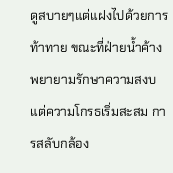ดูสบายๆแต่แฝงไปด้วยการท้าทาย ขณะที่ฝ่ายน้ำค้างพยายามรักษาความสงบแต่ความโกรธเริ่มสะสม การสลับกล้อง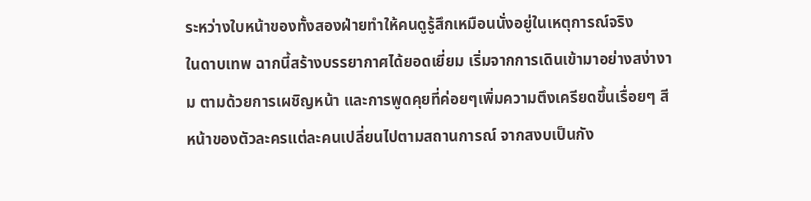ระหว่างใบหน้าของทั้งสองฝ่ายทำให้คนดูรู้สึกเหมือนนั่งอยู่ในเหตุการณ์จริง
ในดาบเทพ ฉากนี้สร้างบรรยากาศได้ยอดเยี่ยม เริ่มจากการเดินเข้ามาอย่างสง่างาม ตามด้วยการเผชิญหน้า และการพูดคุยที่ค่อยๆเพิ่มความตึงเครียดขึ้นเรื่อยๆ สีหน้าของตัวละครแต่ละคนเปลี่ยนไปตามสถานการณ์ จากสงบเป็นกัง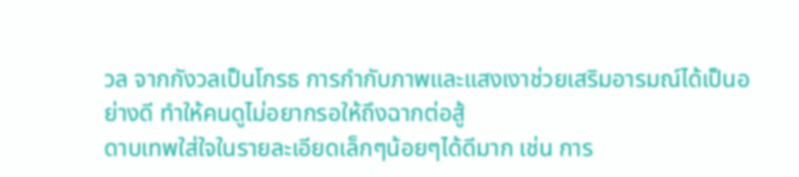วล จากกังวลเป็นโกรธ การกำกับภาพและแสงเงาช่วยเสริมอารมณ์ได้เป็นอย่างดี ทำให้คนดูไม่อยากรอให้ถึงฉากต่อสู้
ดาบเทพใส่ใจในรายละเอียดเล็กๆน้อยๆได้ดีมาก เช่น การ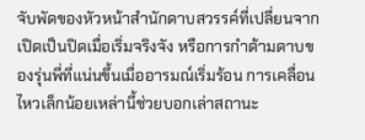จับพัดของหัวหน้าสำนักดาบสวรรค์ที่เปลี่ยนจากเปิดเป็นปิดเมื่อเริ่มจริงจัง หรือการกำด้ามดาบของรุ่นพี่ที่แน่นขึ้นเมื่ออารมณ์เริ่มร้อน การเคลื่อนไหวเล็กน้อยเหล่านี้ช่วยบอกเล่าสถานะ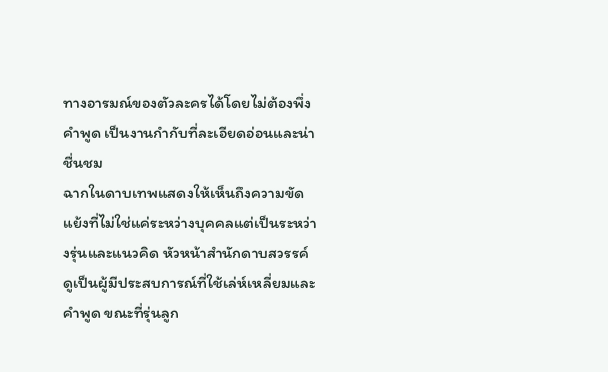ทางอารมณ์ของตัวละครได้โดยไม่ต้องพึ่งคำพูด เป็นงานกำกับที่ละเอียดอ่อนและน่าชื่นชม
ฉากในดาบเทพแสดงให้เห็นถึงความขัดแย้งที่ไม่ใช่แค่ระหว่างบุคคลแต่เป็นระหว่างรุ่นและแนวคิด หัวหน้าสำนักดาบสวรรค์ดูเป็นผู้มีประสบการณ์ที่ใช้เล่ห์เหลี่ยมและคำพูด ขณะที่รุ่นลูก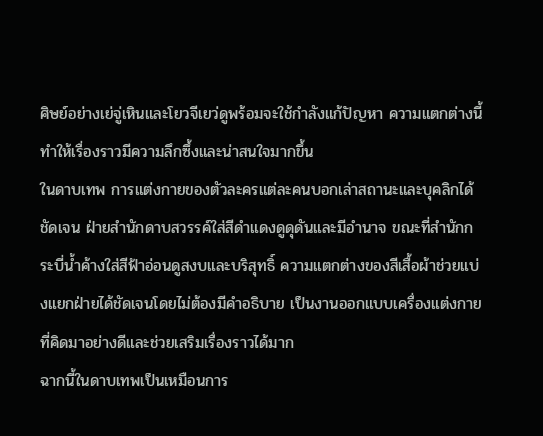ศิษย์อย่างเย่จู่เหินและโยวจีเยว่ดูพร้อมจะใช้กำลังแก้ปัญหา ความแตกต่างนี้ทำให้เรื่องราวมีความลึกซึ้งและน่าสนใจมากขึ้น
ในดาบเทพ การแต่งกายของตัวละครแต่ละคนบอกเล่าสถานะและบุคลิกได้ชัดเจน ฝ่ายสำนักดาบสวรรค์ใส่สีดำแดงดูดุดันและมีอำนาจ ขณะที่สำนักกระบี่น้ำค้างใส่สีฟ้าอ่อนดูสงบและบริสุทธิ์ ความแตกต่างของสีเสื้อผ้าช่วยแบ่งแยกฝ่ายได้ชัดเจนโดยไม่ต้องมีคำอธิบาย เป็นงานออกแบบเครื่องแต่งกายที่คิดมาอย่างดีและช่วยเสริมเรื่องราวได้มาก
ฉากนี้ในดาบเทพเป็นเหมือนการ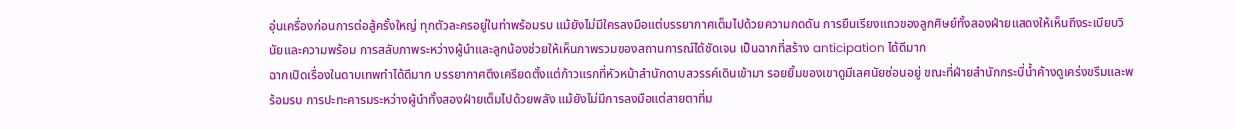อุ่นเครื่องก่อนการต่อสู้ครั้งใหญ่ ทุกตัวละครอยู่ในท่าพร้อมรบ แม้ยังไม่มีใครลงมือแต่บรรยากาศเต็มไปด้วยความกดดัน การยืนเรียงแถวของลูกศิษย์ทั้งสองฝ่ายแสดงให้เห็นถึงระเบียบวินัยและความพร้อม การสลับภาพระหว่างผู้นำและลูกน้องช่วยให้เห็นภาพรวมของสถานการณ์ได้ชัดเจน เป็นฉากที่สร้าง anticipation ได้ดีมาก
ฉากเปิดเรื่องในดาบเทพทำได้ดีมาก บรรยากาศตึงเครียดตั้งแต่ก้าวแรกที่หัวหน้าสำนักดาบสวรรค์เดินเข้ามา รอยยิ้มของเขาดูมีเลศนัยซ่อนอยู่ ขณะที่ฝ่ายสำนักกระบี่น้ำค้างดูเคร่งขรึมและพร้อมรบ การปะทะคารมระหว่างผู้นำทั้งสองฝ่ายเต็มไปด้วยพลัง แม้ยังไม่มีการลงมือแต่สายตาที่ม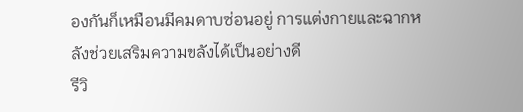องกันก็เหมือนมีคมดาบซ่อนอยู่ การแต่งกายและฉากหลังช่วยเสริมความขลังได้เป็นอย่างดี
รีวิ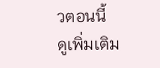วตอนนี้
ดูเพิ่มเติม